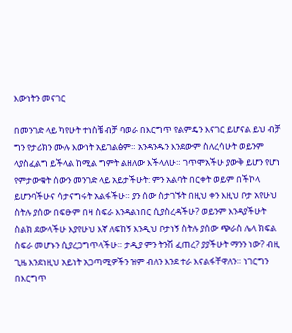እውነትን መናገር

በመንገድ ላይ ካየሁት ተነስቼ ብቻ ባወራ በእርግጥ የልምዴን እናገር ይሆናል ይህ ብቻ ግን የታሪክን ሙሉ እውነት አይገልፅም። አንዳንዱን እንደውም ስለረሳሁት ወይንም ላያስፈልግ ይችላል ከሚል ግምት ልዘለው እችላለሁ። ገጥሞአችሁ ያውቅ ይሆን የሆነ የምታውቁት ሰውን መንገድ ላይ አይታችሁት: ምን አልባት በርቀት ወይም በችኮላ ይሆንባችሁና ሳታናግሩት አልፋችሁ። ያን ሰው ስታገኙት በዚህ ቀን እዚህ ቦታ አየሁህ ስትሉ ያሰው በፍፁም በዛ ስፍራ እንዳልነበር ሲያስረዳችሁ? ወይንም እንዳያችሁት ስልክ ደውላችሁ እያየሁህ እኛ ለፍከኝ እንዲህ ቦታነኝ ስትሉ ያሰው ጭራስ ሌላ ክፍል ስፍራ መሆኑን ሲያረጋግጥላችሁ። ታዲያ ምን ትንሽ ፈጠረ? ያያችሁት ማንን ነው? ብዚ ጊዜ እንደነዚህ አይነት አጋጣሚዎችን ዝም ብለን እንደ ተራ እናልፋቸዋለን። ነገርግን በእርግጥ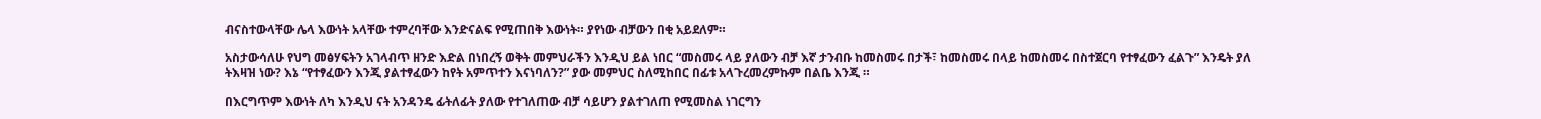ብናስተውላቸው ሌላ እውነት አላቸው ተምረባቸው እንድናልፍ የሚጠበቅ እውነት። ያየነው ብቻውን በቂ አይደለም።

አስታውሳለሁ የህግ መፅሃፍትን አገላብጥ ዘንድ እድል በነበረኝ ወቅት መምህራችን እንዲህ ይል ነበር “መስመሩ ላይ ያለውን ብቻ እኛ ታንብቡ ከመስመሩ በታች፣ ከመስመሩ በላይ ከመስመሩ በስተጀርባ የተፃፈውን ፈልጉ” እንዴት ያለ ትእዛዝ ነው? እኔ “የተፃፈውን እንጂ ያልተፃፈውን ከየት አምጥተን እናነባለን?” ያው መምህር ስለሚከበር በፊቱ አላጉረመረምኩም በልቤ እንጂ ።

በእርግጥም እውነት ለካ እንዲህ ናት አንዳንዴ ፊትለፊት ያለው የተገለጠው ብቻ ሳይሆን ያልተገለጠ የሚመስል ነገርግን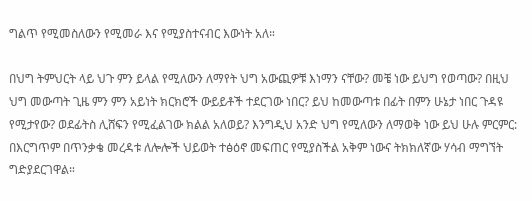ግልጥ የሚመስለውን የሚመራ እና የሚያስተናብር እውነት አለ።

በህግ ትምህርት ላይ ህጉ ምን ይላል የሚለውን ለማየት ህግ አውጪዎቹ እነማን ናቸው? መቼ ነው ይህግ የወጣው? በዚህ ህግ መውጣት ጊዜ ምን ምን አይነት ክርክሮች ውይይቶች ተደርገው ነበር? ይህ ከመውጣቱ በፊት በምን ሁኔታ ነበር ጉዳዩ የሚታየው? ወደፊትስ ሊሸፍን የሚፈልገው ክልል አለወይ? እንግዲህ አንድ ህግ የሚለውን ለማወቅ ነው ይህ ሁሉ ምርምር: በእርግጥም በጥንቃቄ መረዳቱ ለሎሎች ህይወት ተፅዕኖ መፍጠር የሚያስችል አቅም ነውና ትክክለኛው ሃሳብ ማግኘት ግድያደርገዋል።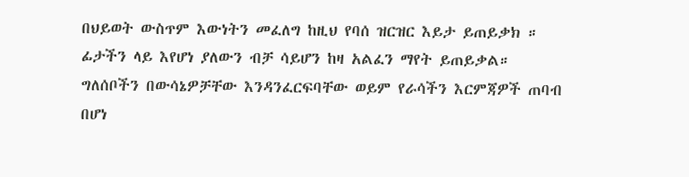በህይወት ውስጥም እውነትን መፈለግ ከዚህ የባሰ ዝርዝር እይታ ይጠይቃክ ። ፊታችን ላይ እየሆነ ያለውን ብቻ ሳይሆን ከዛ አልፈን ማየት ይጠይቃል። ግለሰቦችን በውሳኔዎቻቸው እንዳንፈርፍባቸው ወይም የራሳችን እርምጃዎች ጠባብ በሆነ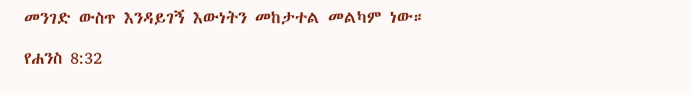መንገድ ውስጥ እንዳይገኝ እውነትን መከታተል መልካም ነው።

የሐንስ 8:32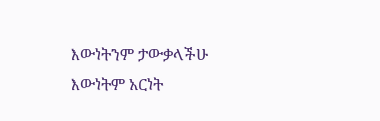እውነትንም ታውቃላችሁ እውነትም አርነት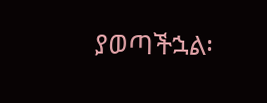ያወጣችኋል፡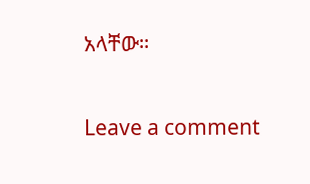አላቸው።

Leave a comment